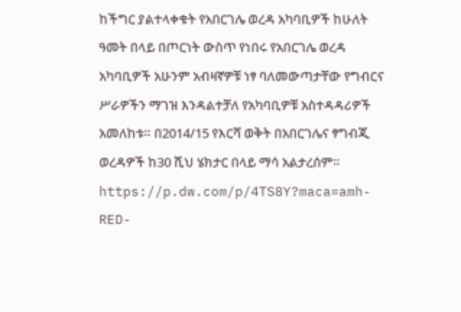ከችግር ያልተላቀቁት የአበርገሌ ወረዳ አካባቢዎች ከሁለት ዓመት በላይ በጦርነት ውስጥ የነበሩ የአበርገሌ ወረዳ አካባቢዎች አሁንም አብዛኛዎቹ ነፃ ባለመውጣታቸው የግብርና ሥራዎችን ማገዝ እንዳልተቻለ የአካባቢዎቹ አስተዳዳሪዎች አመለከቱ። በ2014/15 የእርሻ ወቅት በአበርገሌና ፃግብጂ ወረዳዎች ከ30 ሺህ ሄክታር በላይ ማሳ አልታረሰም። https://p.dw.com/p/4TS8Y?maca=amh-RED-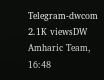Telegram-dwcom 2.1K viewsDW Amharic Team, 16:48